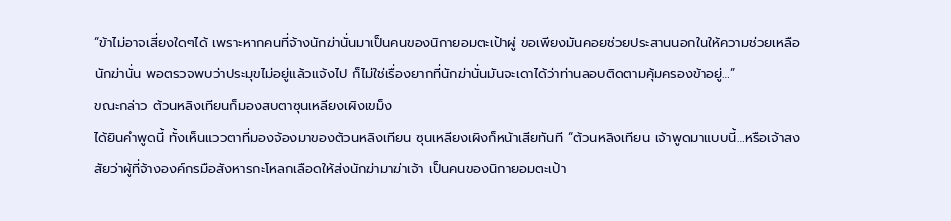“ข้าไม่อาจเสี่ยงใดๆได้ เพราะหากคนที่จ้างนักฆ่านั่นมาเป็นคนของนิกายอมตะเป้าผู่ ขอเพียงมันคอยช่วยประสานนอกในให้ความช่วยเหลือนักฆ่านั่น พอตรวจพบว่าประมุขไม่อยู่แล้วแจ้งไป ก็ไม่ใช่เรื่องยากที่นักฆ่านั่นมันจะเดาได้ว่าท่านลอบติดตามคุ้มครองข้าอยู่…”
ขณะกล่าว ต้วนหลิงเทียนก็มองสบตาซุนเหลียงเผิงเขม็ง
ได้ยินคำพูดนี้ ทั้งเห็นแววตาที่มองจ้องมาของต้วนหลิงเทียน ซุนเหลียงเผิงก็หน้าเสียทันที “ต้วนหลิงเทียน เจ้าพูดมาแบบนี้…หรือเจ้าสงสัยว่าผู้ที่จ้างองค์กรมือสังหารกะโหลกเลือดให้ส่งนักฆ่ามาฆ่าเจ้า เป็นคนของนิกายอมตะเป้า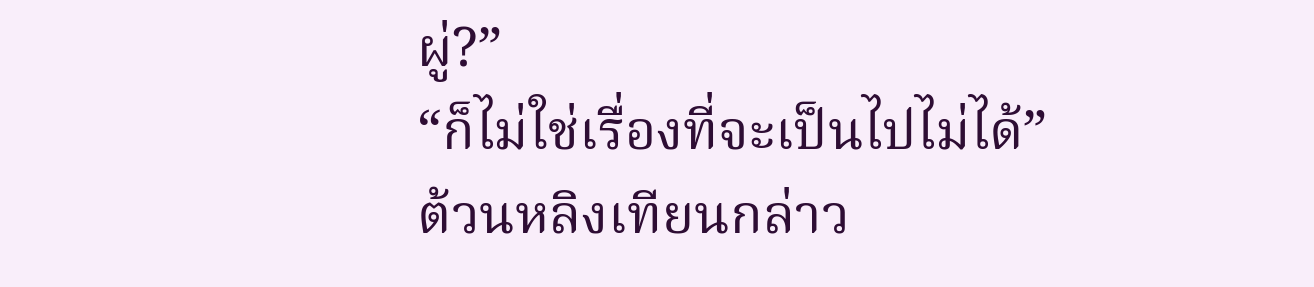ผู่?”
“ก็ไม่ใช่เรื่องที่จะเป็นไปไม่ได้”
ต้วนหลิงเทียนกล่าว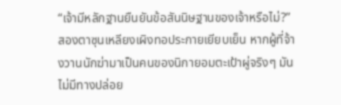“เจ้ามีหลักฐานยืนยันข้อสันนิษฐานของเจ้าหรือไม่?”
สองตาซุนเหลียงเผิงทอประกายเยียบเย็น หากผู้ที่จ้างวานนักฆ่ามาเป็นคนของนิกายอมตะเป้าผู่จริงๆ มันไม่มีทางปล่อย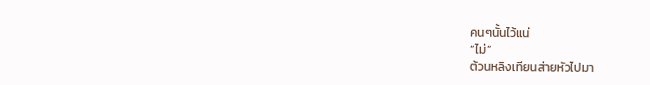คนๆนั้นไว้แน่
“ไม่”
ต้วนหลิงเทียนส่ายหัวไปมา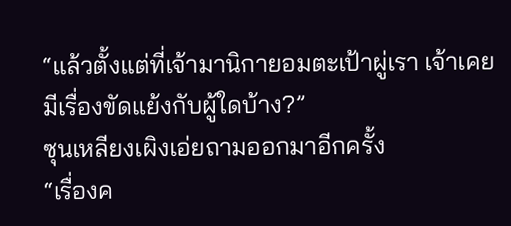“แล้วตั้งแต่ที่เจ้ามานิกายอมตะเป้าผู่เรา เจ้าเคยมีเรื่องขัดแย้งกับผู้ใดบ้าง?”
ซุนเหลียงเผิงเอ่ยถามออกมาอีกครั้ง
“เรื่องค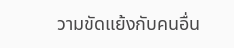วามขัดแย้งกับคนอื่น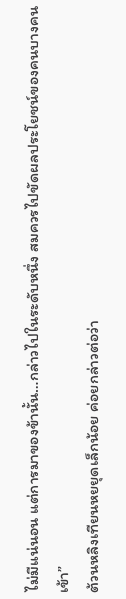ไม่มีแน่นอน แต่การมาของข้านั้น…กล่าวไปในระดับหนึ่ง สมควรไปขัดผลประโยชน์ของคนบางคนเข้า”
ต้วนหลิงเทียนหยยุดเล็กน้อย ค่อยกล่าวต่อว่า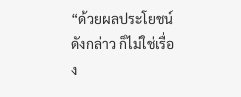“ด้วยผลประโยชน์ดังกล่าว ก็ไม่ใช่เรื่อง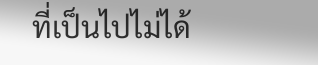ที่เป็นไปไม่ได้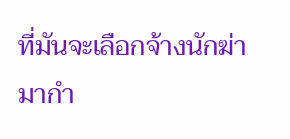ที่มันจะเลือกจ้างนักฆ่ามากำ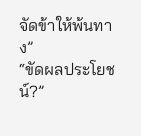จัดข้าให้พ้นทาง”
“ขัดผลประโยชน์?”